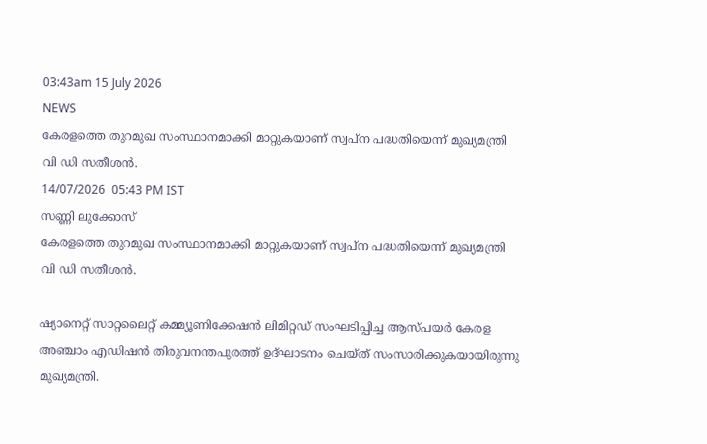03:43am 15 July 2026
NEWS
കേരളത്തെ തുറമുഖ സംസ്ഥാനമാക്കി മാറ്റുകയാണ് സ്വപ്ന പദ്ധതിയെന്ന് മുഖ്യമന്ത്രി വി ഡി സതീശൻ.
14/07/2026  05:43 PM IST
സണ്ണി ലുക്കോസ്
കേരളത്തെ തുറമുഖ സംസ്ഥാനമാക്കി മാറ്റുകയാണ് സ്വപ്ന പദ്ധതിയെന്ന് മുഖ്യമന്ത്രി വി ഡി സതീശൻ.

ഷ്യാനെറ്റ് സാറ്റലൈറ്റ് കമ്മ്യൂണിക്കേഷൻ ലിമിറ്റഡ് സംഘടിപ്പിച്ച ആസ്പയർ കേരള അഞ്ചാം എഡിഷൻ തിരുവനന്തപുരത്ത് ഉദ്ഘാടനം ചെയ്ത് സംസാരിക്കുകയായിരുന്നു മുഖ്യമന്ത്രി.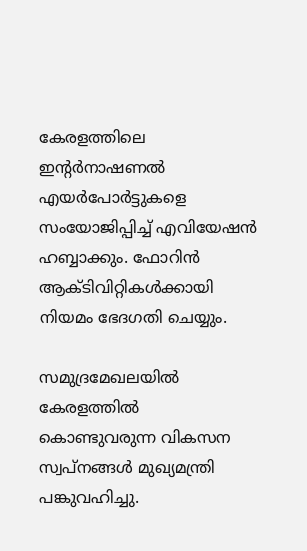കേരളത്തിലെ ഇന്റർനാഷണൽ എയർപോർട്ടുകളെ സംയോജിപ്പിച്ച് എവിയേഷൻ ഹബ്ബാക്കും. ഫോറിൻ ആക്ടിവിറ്റികൾക്കായി നിയമം ഭേദഗതി ചെയ്യും.

സമുദ്രമേഖലയിൽ കേരളത്തിൽ കൊണ്ടുവരുന്ന വികസന സ്വപ്നങ്ങൾ മുഖ്യമന്ത്രി പങ്കുവഹിച്ചു.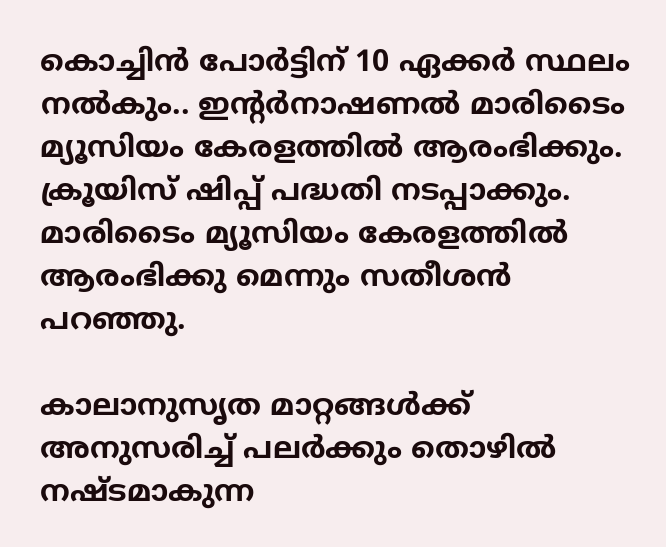കൊച്ചിൻ പോർട്ടിന് 10 ഏക്കർ സ്ഥലം നൽകും.. ഇന്റർനാഷണൽ മാരിടൈം മ്യൂസിയം കേരളത്തിൽ ആരംഭിക്കും. ക്രൂയിസ് ഷിപ്പ് പദ്ധതി നടപ്പാക്കും. മാരിടൈം മ്യൂസിയം കേരളത്തിൽ ആരംഭിക്കു മെന്നും സതീശൻ പറഞ്ഞു.

കാലാനുസൃത മാറ്റങ്ങൾക്ക് അനുസരിച്ച് പലർക്കും തൊഴിൽ നഷ്ടമാകുന്ന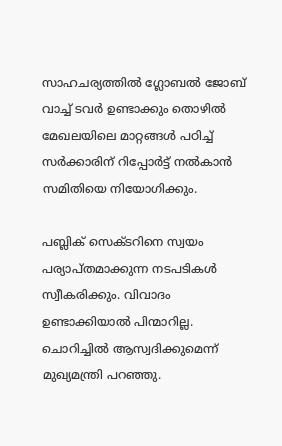സാഹചര്യത്തിൽ ഗ്ലോബൽ ജോബ് വാച്ച് ടവർ ഉണ്ടാക്കും തൊഴിൽ മേഖലയിലെ മാറ്റങ്ങൾ പഠിച്ച് സർക്കാരിന് റിപ്പോർട്ട് നൽകാൻ സമിതിയെ നിയോഗിക്കും.

പബ്ലിക് സെക്ടറിനെ സ്വയം പര്യാപ്തമാക്കുന്ന നടപടികൾ സ്വീകരിക്കും. വിവാദം ഉണ്ടാക്കിയാൽ പിന്മാറില്ല. ചൊറിച്ചിൽ ആസ്വദിക്കുമെന്ന് മുഖ്യമന്ത്രി പറഞ്ഞു.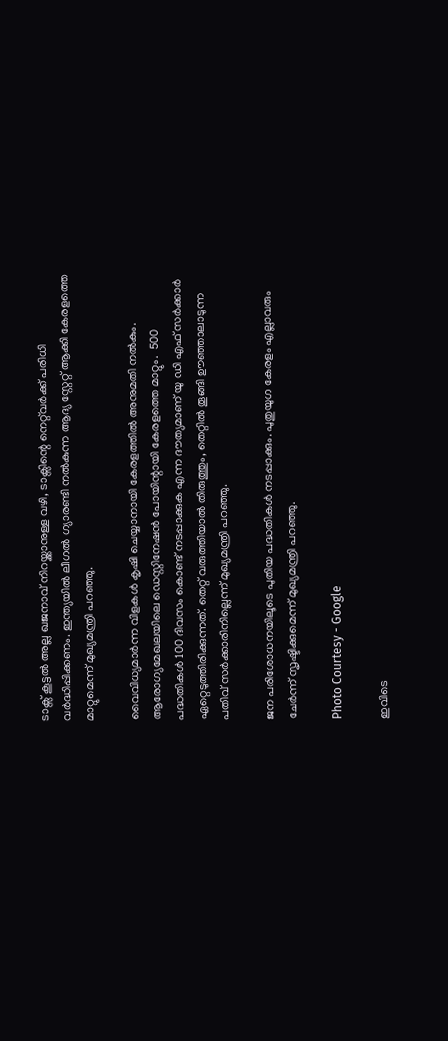ടാക്സ് കൂട്ടൽ അല്ല ഖജനാവ് നിറയ്ക്കാനുള്ള വഴി, ടാക്സിന്റെ നെറ്റ്‌വർക്ക് പരിധി വർദ്ധിപ്പിക്കണം. ഇന്ത്യയിൽ ലീഗൽ ഗ്യാരണ്ടി നൽകുന്ന ആദ്യ സ്റ്റേറ്റ് ആക്കി കേരളത്തെ മാറ്റുമെന്ന് മുഖ്യമന്ത്രി പറഞ്ഞു.

വൈവിധ്യമാർന്ന വിളകൾ കൃഷി ചെയ്യാനായി കേരളത്തിൽ അനുമതി നൽകും. ആരോഗ്യമേഖലയിലെ ഡെസ്റ്റിനേഷൻ പോയിന്റായി കേരളത്തെ മാറ്റും.  500 പദ്ധതികൾ 100 ദിവസം കൊണ്ട് നടപ്പാക്കുക എന്ന ദൗത്യമാണ് യു ഡി എഫ് സർക്കാർ ഏറ്റെടുത്തിരിക്കുന്നത്. തെറ്റ് വരുത്തിയാൽ തിരുത്തും, തെറ്റിൽ തൂങ്ങി ഊഞ്ഞാലാടുന്ന പതിവ് സർക്കാരിനില്ലെന്ന് മുഖ്യമന്ത്രി പറഞ്ഞു.

ജന പരിശോധനയിലൂടെ പുതിയ പദ്ധതികൾ നടപ്പാക്കും. പുതുയുഗ കേരളം എല്ലാവരും ചേർന്ന് സൃഷ്ടിക്കുമെന്ന് മുഖ്യമന്ത്രി പറഞ്ഞു.

Photo Courtesy - Google

ഇവിടെ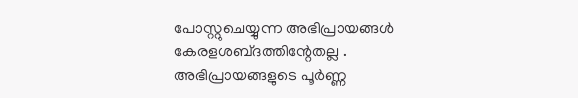പോസ്റ്റുചെയ്യുന്ന അഭിപ്രായങ്ങള്‍ കേരളശബ്‌ദത്തിന്റേതല്ല . അഭിപ്രായങ്ങളുടെ പൂര്‍ണ്ണ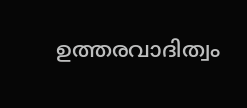ഉത്തരവാദിത്വം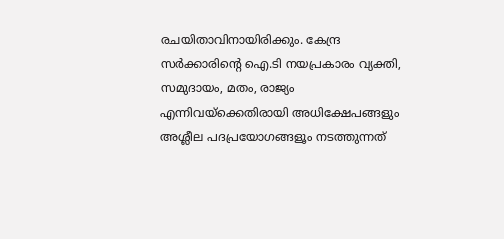രചയിതാവിനായിരിക്കും. കേന്ദ്ര സർക്കാരിന്റെ ഐ.ടി നയപ്രകാരം വ്യക്തി, സമുദായം, മതം, രാജ്യം എന്നിവയ്ക്കെതിരായി അധിക്ഷേപങ്ങളും അശ്ലീല പദപ്രയോഗങ്ങളൂം നടത്തുന്നത്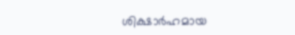ശിക്ഷാര്‍ഹമായ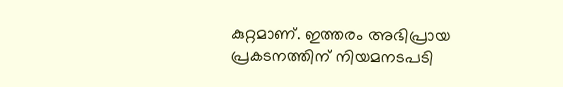കുറ്റമാണ്. ഇത്തരം അഭിപ്രായ പ്രകടനത്തിന് നിയമനടപടി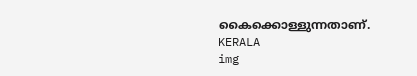കൈക്കൊള്ളുന്നതാണ്.
KERALA
img